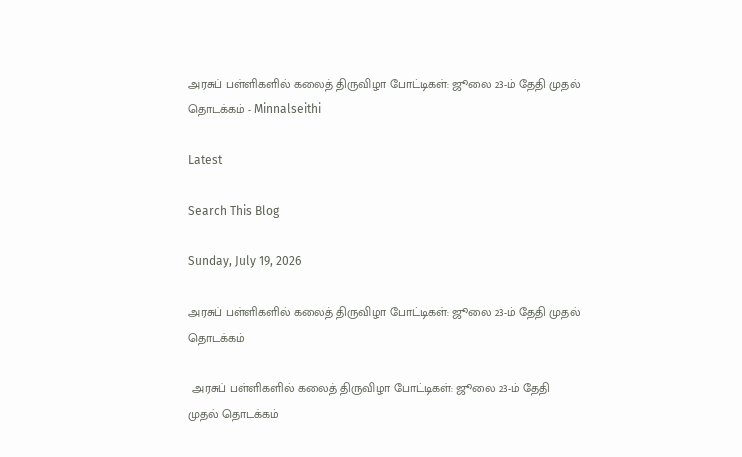அரசுப் பள்ளிகளில் கலைத் திருவிழா போட்டிகள்: ஜூலை 23-ம் தேதி முதல் தொடக்கம் - Minnalseithi

Latest

Search This Blog

Sunday, July 19, 2026

அரசுப் பள்ளிகளில் கலைத் திருவிழா போட்டிகள்: ஜூலை 23-ம் தேதி முதல் தொடக்கம்

 அரசுப் பள்ளிகளில் கலைத் திருவிழா போட்டிகள்: ஜூலை 23-ம் தேதி முதல் தொடக்கம்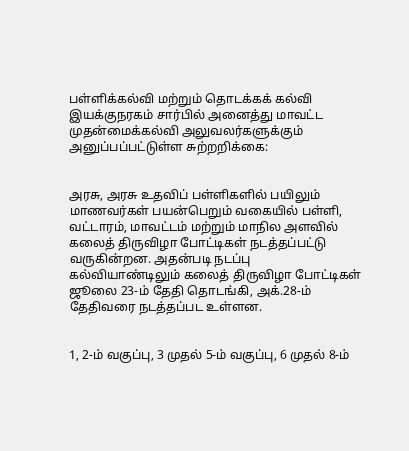பள்ளிக்கல்வி மற்றும் தொடக்கக் கல்வி இயக்குநரகம் சார்பில் அனைத்து மாவட்ட முதன்மைக்கல்வி அலுவலர்களுக்கும் அனுப்பப்பட்டுள்ள சுற்றறிக்கை:


அரசு, அரசு உதவிப் பள்ளிகளில் பயிலும் மாணவர்கள் பயன்பெறும் வகையில் பள்ளி, வட்டாரம், மாவட்டம் மற்றும் மாநில அளவில் கலைத் திருவிழா போட்டிகள் நடத்தப்பட்டு வருகின்றன. அதன்படி நடப்பு கல்வியாண்டிலும் கலைத் திருவிழா போட்டிகள் ஜூலை 23-ம் தேதி தொடங்கி, அக்.28-ம் தேதிவரை நடத்தப்பட உள்ளன.


1, 2-ம் வகுப்பு, 3 முதல் 5-ம் வகுப்பு, 6 முதல் 8-ம்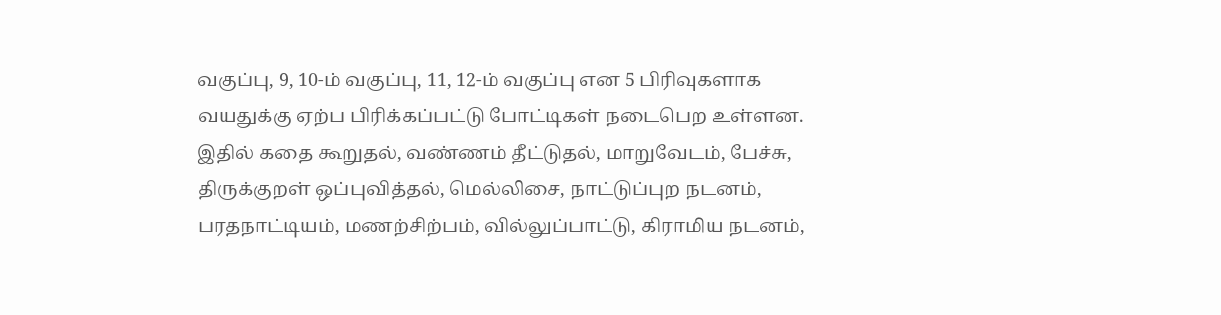வகுப்பு, 9, 10-ம் வகுப்பு, 11, 12-ம் வகுப்பு என 5 பிரிவுகளாக வயதுக்கு ஏற்ப பிரிக்கப்பட்டு போட்டிகள் நடைபெற உள்ளன. இதில் கதை கூறுதல், வண்ணம் தீட்டுதல், மாறுவேடம், பேச்சு, திருக்குறள் ஒப்புவித்தல், மெல்லிசை, நாட்டுப்புற நடனம், பரதநாட்டியம், மணற்சிற்பம், வில்லுப்பாட்டு, கிராமிய நடனம்,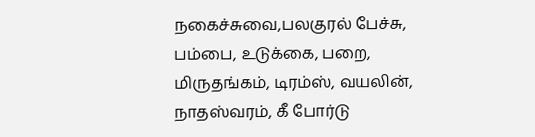நகைச்சுவை,பலகுரல் பேச்சு, பம்பை, உடுக்கை, பறை, மிருதங்கம், டிரம்ஸ், வயலின், நாதஸ்வரம், கீ போர்டு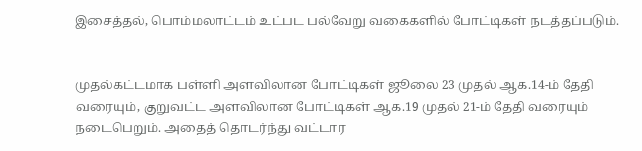இசைத்தல், பொம்மலாட்டம் உட்பட பல்வேறு வகைகளில் போட்டிகள் நடத்தப்படும்.


முதல்கட்டமாக பள்ளி அளவிலான போட்டிகள் ஜூலை 23 முதல் ஆக.14-ம் தேதி வரையும், குறுவட்ட அளவிலான போட்டிகள் ஆக.19 முதல் 21-ம் தேதி வரையும் நடைபெறும். அதைத் தொடர்ந்து வட்டார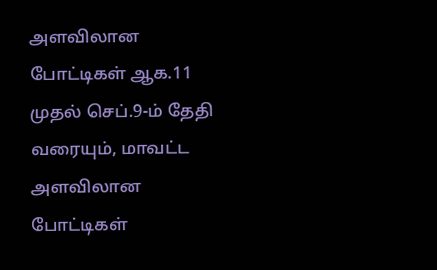அளவிலான போட்டிகள் ஆக.11 முதல் செப்.9-ம் தேதி வரையும், மாவட்ட அளவிலான போட்டிகள்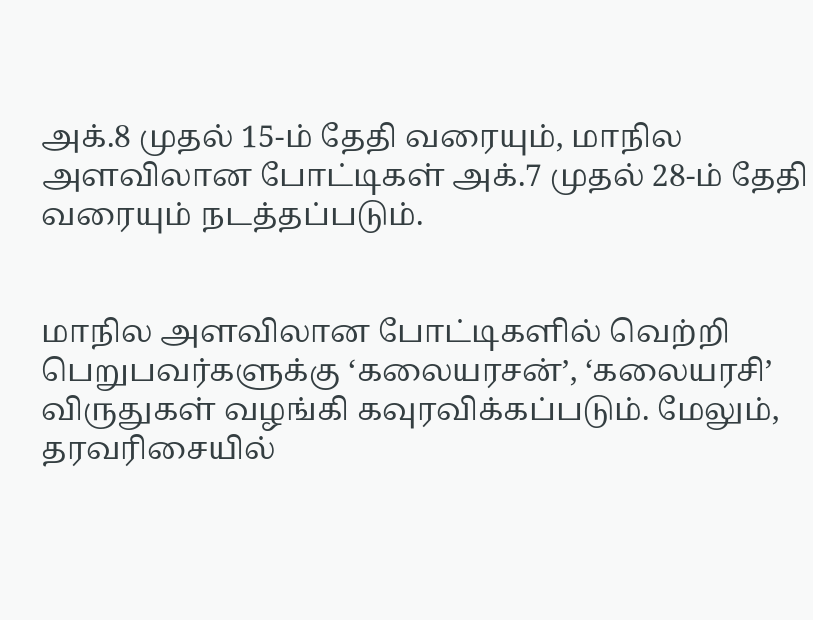அக்.8 முதல் 15-ம் தேதி வரையும், மாநில அளவிலான போட்டிகள் அக்.7 முதல் 28-ம் தேதி வரையும் நடத்தப்படும்.


மாநில அளவிலான போட்டிகளில் வெற்றி பெறுபவர்களுக்கு ‘கலையரசன்’, ‘கலையரசி’ விருதுகள் வழங்கி கவுரவிக்கப்படும். மேலும், தரவரிசையில்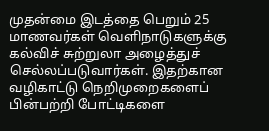முதன்மை இடத்தை பெறும் 25 மாணவர்கள் வெளிநாடுகளுக்கு கல்விச் சுற்றுலா அழைத்துச் செல்லப்படுவார்கள். இதற்கான வழிகாட்டு நெறிமுறைகளைப் பின்பற்றி போட்டிகளை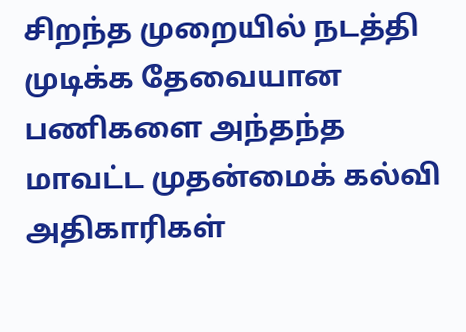சிறந்த முறையில் நடத்தி முடிக்க தேவையான பணிகளை அந்தந்த மாவட்ட முதன்மைக் கல்வி அதிகாரிகள்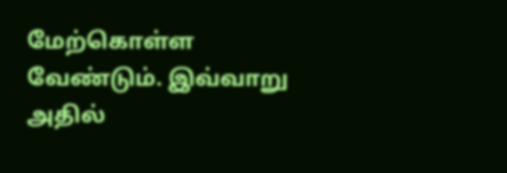மேற்கொள்ள வேண்டும். இவ்வாறு அதில்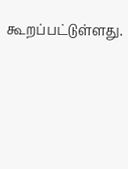கூறப்பட்டுள்ளது.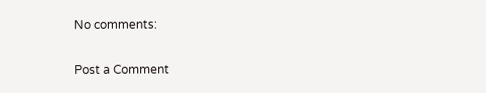No comments:

Post a Comment